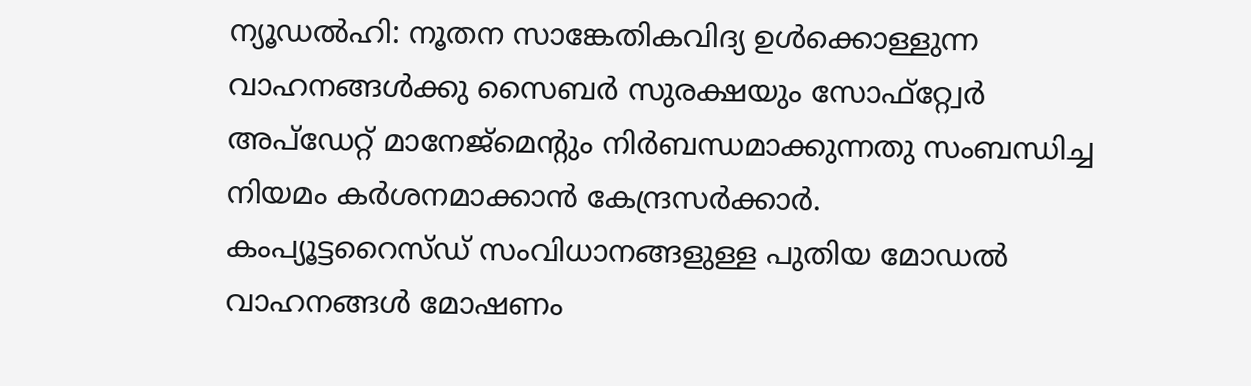ന്യൂഡൽഹി: നൂതന സാങ്കേതികവിദ്യ ഉൾക്കൊള്ളുന്ന വാഹനങ്ങൾക്കു സൈബർ സുരക്ഷയും സോഫ്റ്റ്വേർ അപ്ഡേറ്റ് മാനേജ്മെന്റും നിർബന്ധമാക്കുന്നതു സംബന്ധിച്ച നിയമം കർശനമാക്കാൻ കേന്ദ്രസർക്കാർ.
കംപ്യൂട്ടറൈസ്ഡ് സംവിധാനങ്ങളുള്ള പുതിയ മോഡൽ വാഹനങ്ങൾ മോഷണം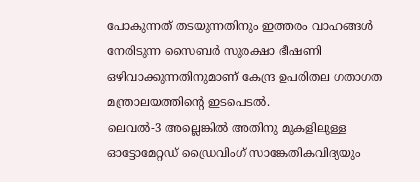പോകുന്നത് തടയുന്നതിനും ഇത്തരം വാഹങ്ങൾ നേരിടുന്ന സൈബർ സുരക്ഷാ ഭീഷണി ഒഴിവാക്കുന്നതിനുമാണ് കേന്ദ്ര ഉപരിതല ഗതാഗത മന്ത്രാലയത്തിന്റെ ഇടപെടൽ.
ലെവൽ-3 അല്ലെങ്കിൽ അതിനു മുകളിലുള്ള ഓട്ടോമേറ്റഡ് ഡ്രൈവിംഗ് സാങ്കേതികവിദ്യയും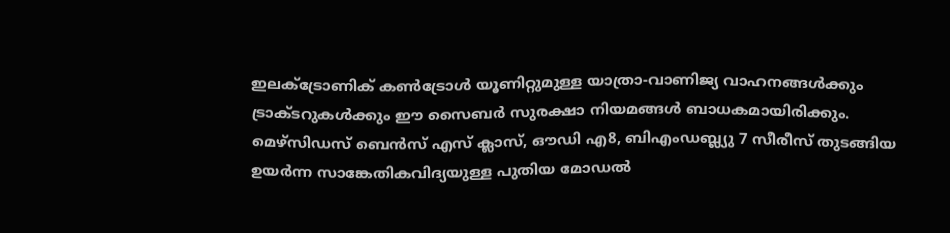ഇലക്ട്രോണിക് കൺട്രോൾ യൂണിറ്റുമുള്ള യാത്രാ-വാണിജ്യ വാഹനങ്ങൾക്കും ട്രാക്ടറുകൾക്കും ഈ സൈബർ സുരക്ഷാ നിയമങ്ങൾ ബാധകമായിരിക്കും.
മെഴ്സിഡസ് ബെൻസ് എസ് ക്ലാസ്, ഔഡി എ8, ബിഎംഡബ്ല്യു 7 സീരീസ് തുടങ്ങിയ ഉയർന്ന സാങ്കേതികവിദ്യയുള്ള പുതിയ മോഡൽ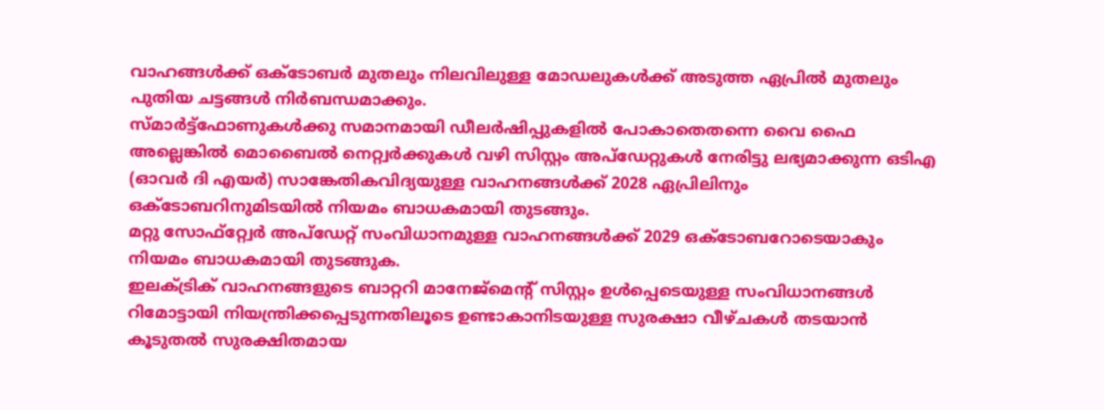വാഹങ്ങൾക്ക് ഒക്ടോബർ മുതലും നിലവിലുള്ള മോഡലുകൾക്ക് അടുത്ത ഏപ്രിൽ മുതലും പുതിയ ചട്ടങ്ങൾ നിർബന്ധമാക്കും.
സ്മാർട്ട്ഫോണുകൾക്കു സമാനമായി ഡീലർഷിപ്പുകളിൽ പോകാതെതന്നെ വൈ ഫൈ അല്ലെങ്കിൽ മൊബൈൽ നെറ്റ്വർക്കുകൾ വഴി സിസ്റ്റം അപ്ഡേറ്റുകൾ നേരിട്ടു ലഭ്യമാക്കുന്ന ഒടിഎ (ഓവർ ദി എയർ) സാങ്കേതികവിദ്യയുള്ള വാഹനങ്ങൾക്ക് 2028 ഏപ്രിലിനും ഒക്ടോബറിനുമിടയിൽ നിയമം ബാധകമായി തുടങ്ങും.
മറ്റു സോഫ്റ്റ്വേർ അപ്ഡേറ്റ് സംവിധാനമുള്ള വാഹനങ്ങൾക്ക് 2029 ഒക്ടോബറോടെയാകും നിയമം ബാധകമായി തുടങ്ങുക.
ഇലക്ട്രിക് വാഹനങ്ങളുടെ ബാറ്ററി മാനേജ്മെന്റ് സിസ്റ്റം ഉൾപ്പെടെയുള്ള സംവിധാനങ്ങൾ റിമോട്ടായി നിയന്ത്രിക്കപ്പെടുന്നതിലൂടെ ഉണ്ടാകാനിടയുള്ള സുരക്ഷാ വീഴ്ചകൾ തടയാൻ കൂടുതൽ സുരക്ഷിതമായ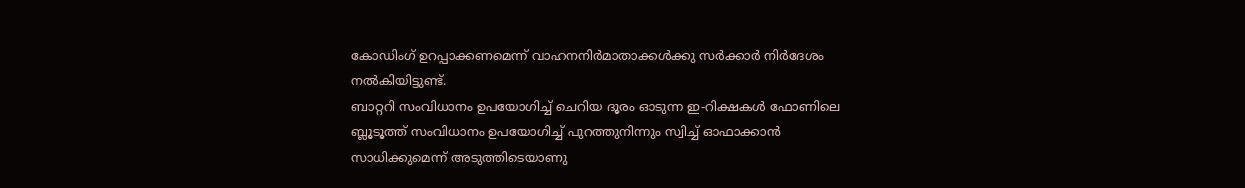കോഡിംഗ് ഉറപ്പാക്കണമെന്ന് വാഹനനിർമാതാക്കൾക്കു സർക്കാർ നിർദേശം നൽകിയിട്ടുണ്ട്.
ബാറ്ററി സംവിധാനം ഉപയോഗിച്ച് ചെറിയ ദൂരം ഓടുന്ന ഇ-റിക്ഷകൾ ഫോണിലെ ബ്ലൂടൂത്ത് സംവിധാനം ഉപയോഗിച്ച് പുറത്തുനിന്നും സ്വിച്ച് ഓഫാക്കാൻ സാധിക്കുമെന്ന് അടുത്തിടെയാണു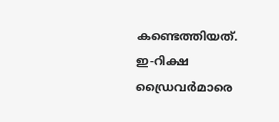കണ്ടെത്തിയത്.
ഇ-റിക്ഷ ഡ്രൈവർമാരെ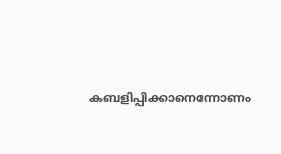കബളിപ്പിക്കാനെന്നോണം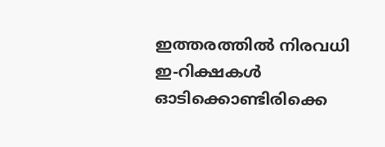ഇത്തരത്തിൽ നിരവധി ഇ-റിക്ഷകൾ ഓടിക്കൊണ്ടിരിക്കെ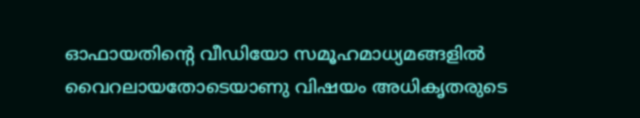ഓഫായതിന്റെ വീഡിയോ സമൂഹമാധ്യമങ്ങളിൽ വൈറലായതോടെയാണു വിഷയം അധികൃതരുടെ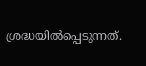ശ്രദ്ധയിൽപ്പെടുന്നത്.